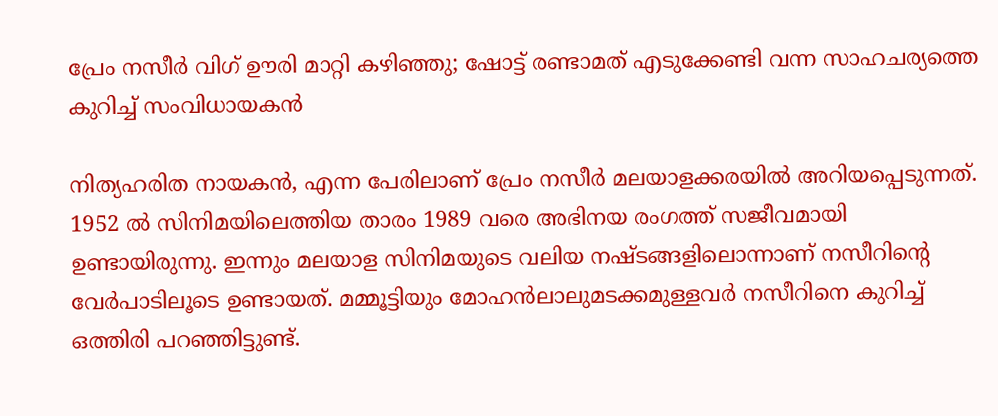പ്രേം നസീര്‍ വിഗ് ഊരി മാറ്റി കഴിഞ്ഞു; ഷോട്ട് രണ്ടാമത് എടുക്കേണ്ടി വന്ന സാഹചര്യത്തെ കുറിച്ച് സംവിധായകന്‍

നിത്യഹരിത നായകന്‍, എന്ന പേരിലാണ് പ്രേം നസീര്‍ മലയാളക്കരയില്‍ അറിയപ്പെടുന്നത്. 1952 ല്‍ സിനിമയിലെത്തിയ താരം 1989 വരെ അഭിനയ രംഗത്ത് സജീവമായി ഉണ്ടായിരുന്നു. ഇന്നും മലയാള സിനിമയുടെ വലിയ നഷ്ടങ്ങളിലൊന്നാണ് നസീറിന്റെ വേര്‍പാടിലൂടെ ഉണ്ടായത്. മമ്മൂട്ടിയും മോഹന്‍ലാലുമടക്കമുള്ളവര്‍ നസീറിനെ കുറിച്ച് ഒത്തിരി പറഞ്ഞിട്ടുണ്ട്.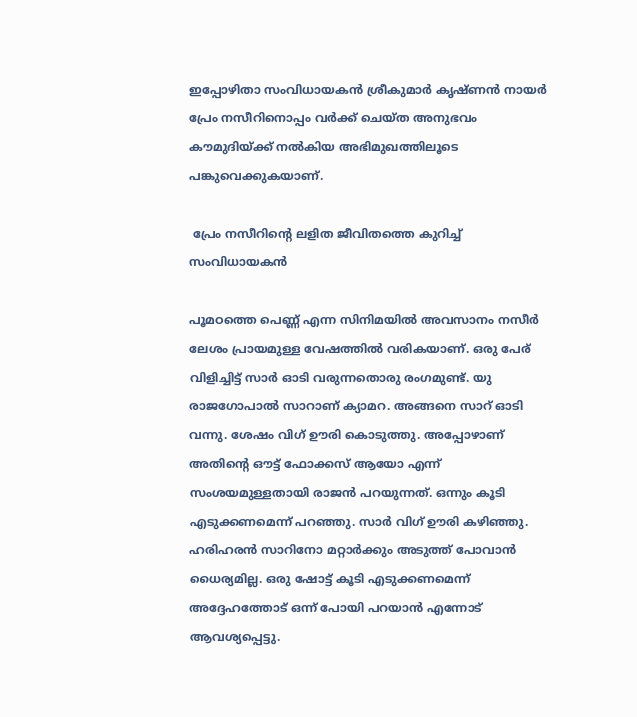ഇപ്പോഴിതാ സംവിധായകന്‍ ശ്രീകുമാര്‍ കൃഷ്ണന്‍ നായര്‍ പ്രേം നസീറിനൊപ്പം വര്‍ക്ക് ചെയ്ത അനുഭവം കൗമുദിയ്ക്ക് നല്‍കിയ അഭിമുഖത്തിലൂടെ പങ്കുവെക്കുകയാണ്.

 പ്രേം നസീറിന്റെ ലളിത ജീവിതത്തെ കുറിച്ച് സംവിധായകന്‍

പൂമഠത്തെ പെണ്ണ് എന്ന സിനിമയില്‍ അവസാനം നസീര്‍ ലേശം പ്രായമുള്ള വേഷത്തില്‍ വരികയാണ്. ഒരു പേര് വിളിച്ചിട്ട് സാര്‍ ഓടി വരുന്നതൊരു രംഗമുണ്ട്. യു രാജഗോപാല്‍ സാറാണ് ക്യാമറ. അങ്ങനെ സാറ് ഓടി വന്നു. ശേഷം വിഗ് ഊരി കൊടുത്തു. അപ്പോഴാണ് അതിന്റെ ഔട്ട് ഫോക്കസ് ആയോ എന്ന് സംശയമുള്ളതായി രാജന്‍ പറയുന്നത്. ഒന്നും കൂടി എടുക്കണമെന്ന് പറഞ്ഞു. സാര്‍ വിഗ് ഊരി കഴിഞ്ഞു. ഹരിഹരന്‍ സാറിനോ മറ്റാര്‍ക്കും അടുത്ത് പോവാന്‍ ധൈര്യമില്ല. ഒരു ഷോട്ട് കൂടി എടുക്കണമെന്ന് അദ്ദേഹത്തോട് ഒന്ന് പോയി പറയാന്‍ എന്നോട് ആവശ്യപ്പെട്ടു.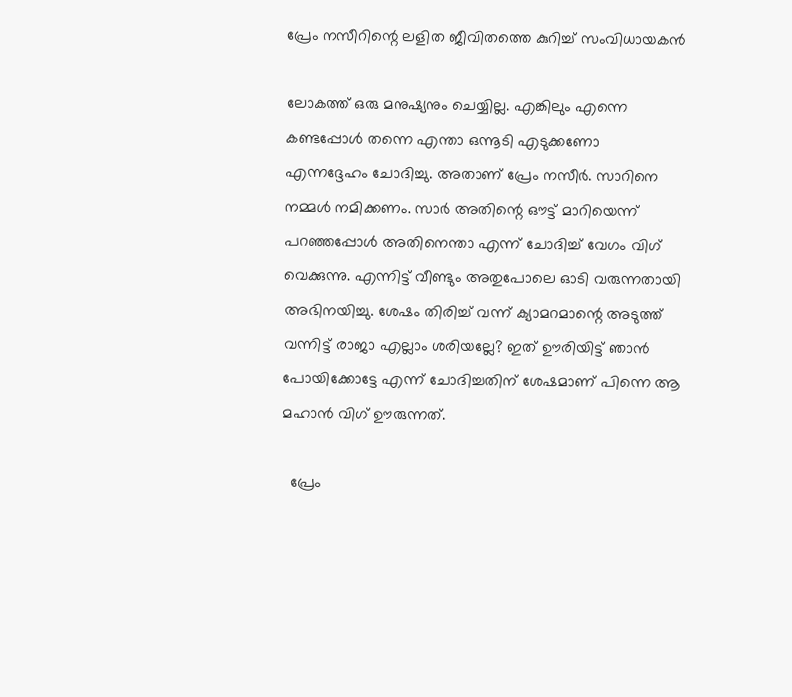പ്രേം നസീറിന്റെ ലളിത ജീവിതത്തെ കുറിച്ച് സംവിധായകന്‍

ലോകത്ത് ഒരു മനുഷ്യനും ചെയ്യില്ല. എങ്കിലും എന്നെ കണ്ടപ്പോള്‍ തന്നെ എന്താ ഒന്നൂടി എടുക്കണോ എന്നദ്ദേഹം ചോദിച്ചു. അതാണ് പ്രേം നസീര്‍. സാറിനെ നമ്മള്‍ നമിക്കണം. സാര്‍ അതിന്റെ ഔട്ട് മാറിയെന്ന് പറഞ്ഞപ്പോള്‍ അതിനെന്താ എന്ന് ചോദിച്ച് വേഗം വിഗ് വെക്കുന്നു. എന്നിട്ട് വീണ്ടും അതുപോലെ ഓടി വരുന്നതായി അഭിനയിച്ചു. ശേഷം തിരിച്ച് വന്ന് ക്യാമറമാന്റെ അടുത്ത് വന്നിട്ട് രാജാ എല്ലാം ശരിയല്ലേ? ഇത് ഊരിയിട്ട് ഞാന്‍ പോയിക്കോട്ടേ എന്ന് ചോദിച്ചതിന് ശേഷമാണ് പിന്നെ ആ മഹാന്‍ വിഗ് ഊരുന്നത്.

  പ്രേം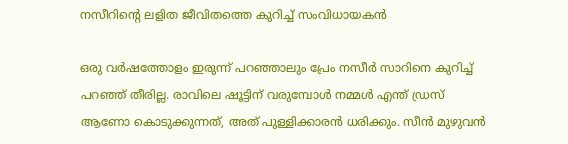നസീറിന്റെ ലളിത ജീവിതത്തെ കുറിച്ച് സംവിധായകന്‍

ഒരു വര്‍ഷത്തോളം ഇരുന്ന് പറഞ്ഞാലും പ്രേം നസീര്‍ സാറിനെ കുറിച്ച് പറഞ്ഞ് തീരില്ല. രാവിലെ ഷൂട്ടിന് വരുമ്പോള്‍ നമ്മള്‍ എന്ത് ഡ്രസ് ആണോ കൊടുക്കുന്നത്, അത് പുള്ളിക്കാരന്‍ ധരിക്കും. സീന്‍ മുഴുവന്‍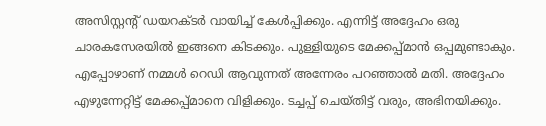അസിസ്റ്റന്റ് ഡയറക്ടര്‍ വായിച്ച് കേള്‍പ്പിക്കും. എന്നിട്ട് അദ്ദേഹം ഒരു ചാരകസേരയില്‍ ഇങ്ങനെ കിടക്കും. പുള്ളിയുടെ മേക്കപ്പ്മാന്‍ ഒപ്പമുണ്ടാകും. എപ്പോഴാണ് നമ്മള്‍ റെഡി ആവുന്നത് അന്നേരം പറഞ്ഞാല്‍ മതി. അദ്ദേഹം എഴുന്നേറ്റിട്ട് മേക്കപ്പ്മാനെ വിളിക്കും. ടച്ചപ്പ് ചെയ്തിട്ട് വരും, അഭിനയിക്കും.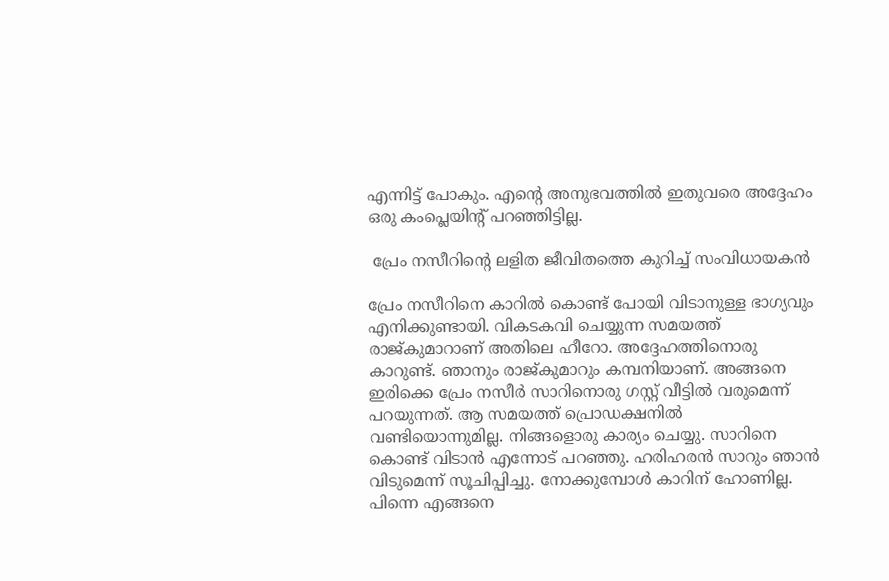എന്നിട്ട് പോകും. എന്റെ അനുഭവത്തില്‍ ഇതുവരെ അദ്ദേഹം ഒരു കംപ്ലെയിന്റ് പറഞ്ഞിട്ടില്ല.

 പ്രേം നസീറിന്റെ ലളിത ജീവിതത്തെ കുറിച്ച് സംവിധായകന്‍

പ്രേം നസീറിനെ കാറില്‍ കൊണ്ട് പോയി വിടാനുള്ള ഭാഗ്യവും എനിക്കുണ്ടായി. വികടകവി ചെയ്യുന്ന സമയത്ത് രാജ്കുമാറാണ് അതിലെ ഹീറോ. അദ്ദേഹത്തിനൊരു കാറുണ്ട്. ഞാനും രാജ്കുമാറും കമ്പനിയാണ്. അങ്ങനെ ഇരിക്കെ പ്രേം നസീര്‍ സാറിനൊരു ഗസ്റ്റ് വീട്ടില്‍ വരുമെന്ന് പറയുന്നത്. ആ സമയത്ത് പ്രൊഡക്ഷനില്‍ വണ്ടിയൊന്നുമില്ല. നിങ്ങളൊരു കാര്യം ചെയ്യു. സാറിനെ കൊണ്ട് വിടാന്‍ എന്നോട് പറഞ്ഞു. ഹരിഹരന്‍ സാറും ഞാന്‍ വിടുമെന്ന് സൂചിപ്പിച്ചു. നോക്കുമ്പോള്‍ കാറിന് ഹോണില്ല. പിന്നെ എങ്ങനെ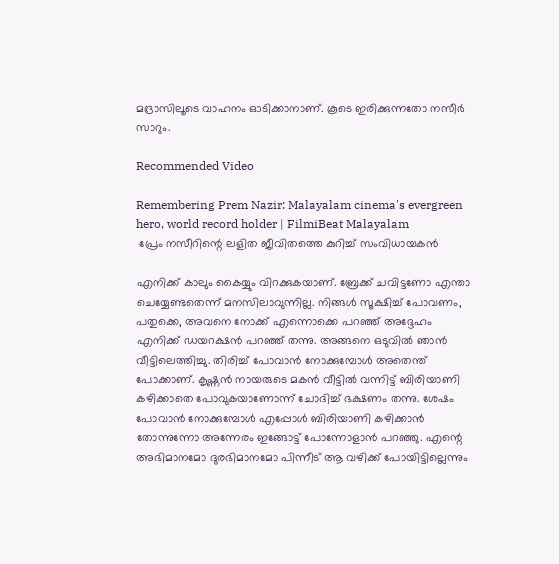മദ്രാസിലൂടെ വാഹനം ഓടിക്കാനാണ്. കൂടെ ഇരിക്കുന്നതോ നസീര്‍ സാറും.

Recommended Video

Remembering Prem Nazir: Malayalam cinema's evergreen hero, world record holder | FilmiBeat Malayalam
 പ്രേം നസീറിന്റെ ലളിത ജീവിതത്തെ കുറിച്ച് സംവിധായകന്‍

എനിക്ക് കാലും കൈയ്യും വിറക്കുകയാണ്. ബ്രേക്ക് ചവിട്ടണോ എന്താ ചെയ്യേണ്ടതെന്ന് മനസിലാവുന്നില്ല. നിങ്ങള്‍ സൂക്ഷിച്ച് പോവണം, പതുക്കെ, അവനെ നോക്ക് എന്നൊക്കെ പറഞ്ഞ് അദ്ദേഹം എനിക്ക് ഡയറക്ഷന്‍ പറഞ്ഞ് തന്നു. അങ്ങനെ ഒടുവില്‍ ഞാന്‍ വീട്ടിലെത്തിച്ചു. തിരിച്ച് പോവാന്‍ നോക്കുമ്പോള്‍ അതെന്ത് പോക്കാണ്. കൃഷ്ണന്‍ നായരുടെ മകന്‍ വീട്ടില്‍ വന്നിട്ട് ബിരിയാണി കഴിക്കാതെ പോവുകയാണോന്ന് ചോദിച്ച് ഭക്ഷണം തന്നു. ശേഷം പോവാന്‍ നോക്കുമ്പോള്‍ എപ്പോള്‍ ബിരിയാണി കഴിക്കാന്‍ തോന്നുന്നോ അന്നേരം ഇങ്ങോട്ട് പോന്നോളാന്‍ പറഞ്ഞു. എന്റെ അഭിമാനമോ ദുരഭിമാനമോ പിന്നീട് ആ വഴിക്ക് പോയിട്ടില്ലെന്നും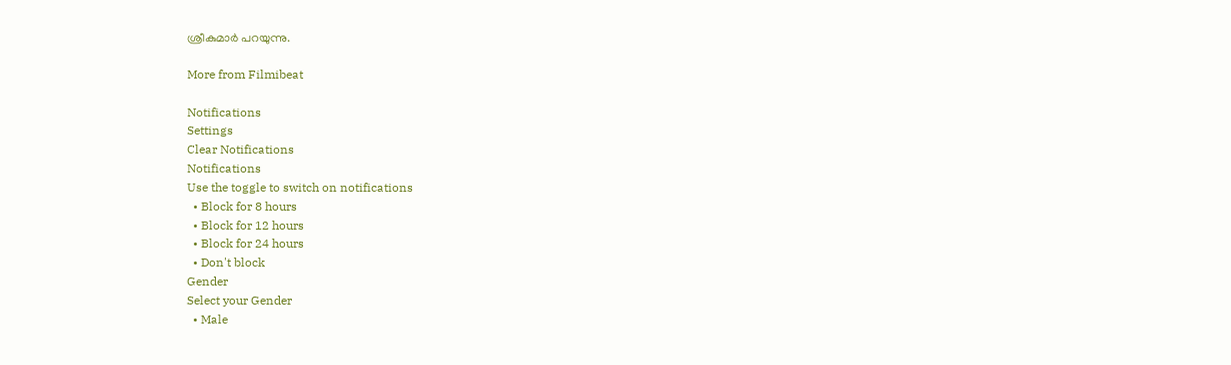ശ്രീകുമാര്‍ പറയുന്നു.

More from Filmibeat

Notifications
Settings
Clear Notifications
Notifications
Use the toggle to switch on notifications
  • Block for 8 hours
  • Block for 12 hours
  • Block for 24 hours
  • Don't block
Gender
Select your Gender
  • Male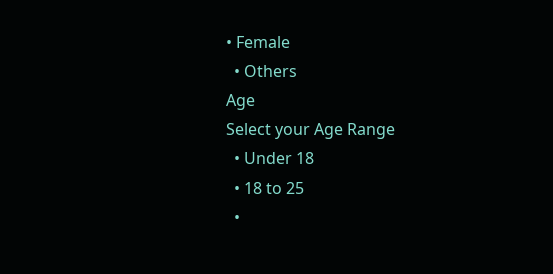• Female
  • Others
Age
Select your Age Range
  • Under 18
  • 18 to 25
  •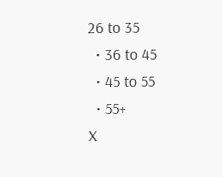26 to 35
  • 36 to 45
  • 45 to 55
  • 55+
X